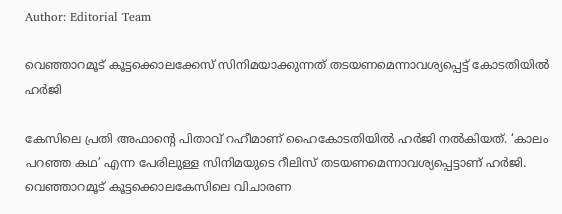Author: Editorial Team

വെഞ്ഞാറമൂട് കൂട്ടക്കൊലക്കേസ് സിനിമയാക്കുന്നത് തടയണമെന്നാവശ്യപ്പെട്ട് കോടതിയിൽ ഹർജി

കേസിലെ പ്രതി അഫാന്‍റെ പിതാവ് റഹീമാണ് ഹൈകോടതിയിൽ ഹർജി നൽകിയത്. ‘കാലം പറഞ്ഞ കഥ’ എന്ന പേരിലുള്ള സിനിമയുടെ റീലിസ് തടയണമെന്നാവശ്യപ്പെട്ടാണ് ഹർജി. വെഞ്ഞാറമൂട് കൂട്ടക്കൊലകേസിലെ വിചാരണ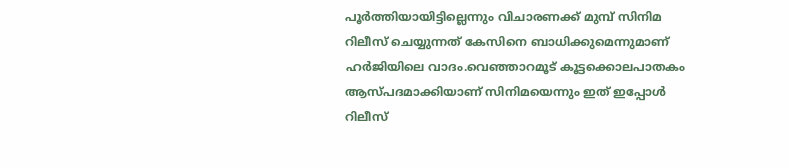പൂര്‍ത്തിയായിട്ടില്ലെന്നും വിചാരണക്ക് മുമ്പ് സിനിമ റിലീസ് ചെയ്യുന്നത് കേസിനെ ബാധിക്കുമെന്നുമാണ് ഹർജിയിലെ വാദം.വെഞ്ഞാറമൂട് കൂട്ടക്കൊലപാതകം ആസ്പദമാക്കിയാണ് സിനിമയെന്നും ഇത് ഇപ്പോള്‍ റിലീസ്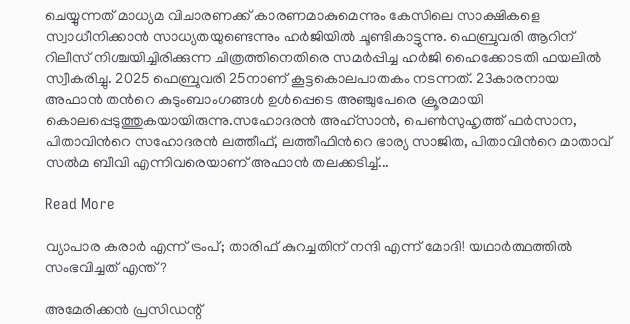ചെയ്യുന്നത് മാധ്യമ വിചാരണക്ക് കാരണമാകുമെന്നും കേസിലെ സാക്ഷികളെ സ്വാധീനിക്കാൻ സാധ്യതയുണ്ടെന്നും ഹർജിയിൽ ചൂണ്ടികാട്ടുന്നു. ഫെബ്രുവരി ആറിന് റിലീസ് നിശ്ചയിച്ചിരിക്കുന്ന ചിത്രത്തിനെതിരെ സമർപ്പിച്ച ഹർജി ഹൈക്കോടതി ഫയലിൽ സ്വീകരിച്ചു. 2025 ഫെബ്രുവരി 25നാണ് കൂട്ടകൊലപാതകം നടന്നത്. 23കാരനായ അഫാൻ തന്‍റെ കുടുംബാംഗങ്ങൾ ഉൾപ്പെടെ അഞ്ചുപേരെ ക്രൂരമായി കൊലപ്പെടുത്തുകയായിരുന്നു.സഹോദരൻ അഹ്സാൻ, പെണ്‍സുഹൃത്ത് ഫര്‍സാന, പിതാവിന്‍റെ സഹോദരൻ ലത്തീഫ്, ലത്തീഫിന്‍റെ ഭാര്യ സാജിത, പിതാവിന്‍റെ മാതാവ് സൽമ ബീവി എന്നിവരെയാണ് അഫാൻ തലക്കടിച്ച്...

Read More

വ്യാപാര കരാർ എന്ന് ട്രംപ്; താരിഫ് കുറച്ചതിന് നന്ദി എന്ന് മോദി! യഥാർത്ഥത്തിൽ സംഭവിച്ചത് എന്ത് ?

അമേരിക്കൻ പ്രസിഡന്റ്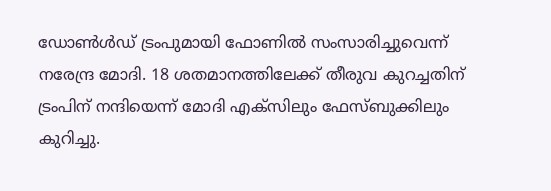ഡോൺൾഡ് ട്രംപുമായി ഫോണിൽ സംസാരിച്ചുവെന്ന് നരേന്ദ്ര മോദി. 18 ശതമാനത്തിലേക്ക് തീരുവ കുറച്ചതിന് ട്രംപിന് നന്ദിയെന്ന് മോദി എക്സിലും ഫേസ്ബുക്കിലും കുറിച്ചു.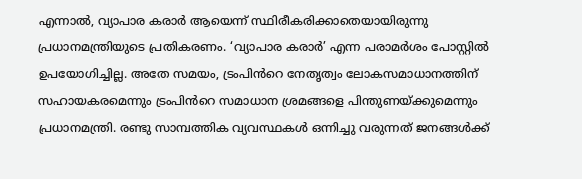എന്നാൽ, വ്യാപാര കരാർ ആയെന്ന് സ്ഥിരീകരിക്കാതെയായിരുന്നു പ്രധാനമന്ത്രിയുടെ പ്രതികരണം. ‘വ്യാപാര കരാർ’ എന്ന പരാമർശം പോസ്റ്റിൽ ഉപയോഗിച്ചില്ല. അതേ സമയം, ട്രംപിൻറെ നേതൃത്വം ലോകസമാധാനത്തിന് സഹായകരമെന്നും ട്രംപിൻറെ സമാധാന ശ്രമങ്ങളെ പിന്തുണയ്ക്കുമെന്നും പ്രധാനമന്ത്രി. രണ്ടു സാമ്പത്തിക വ്യവസ്ഥകൾ ഒന്നിച്ചു വരുന്നത് ജനങ്ങൾക്ക്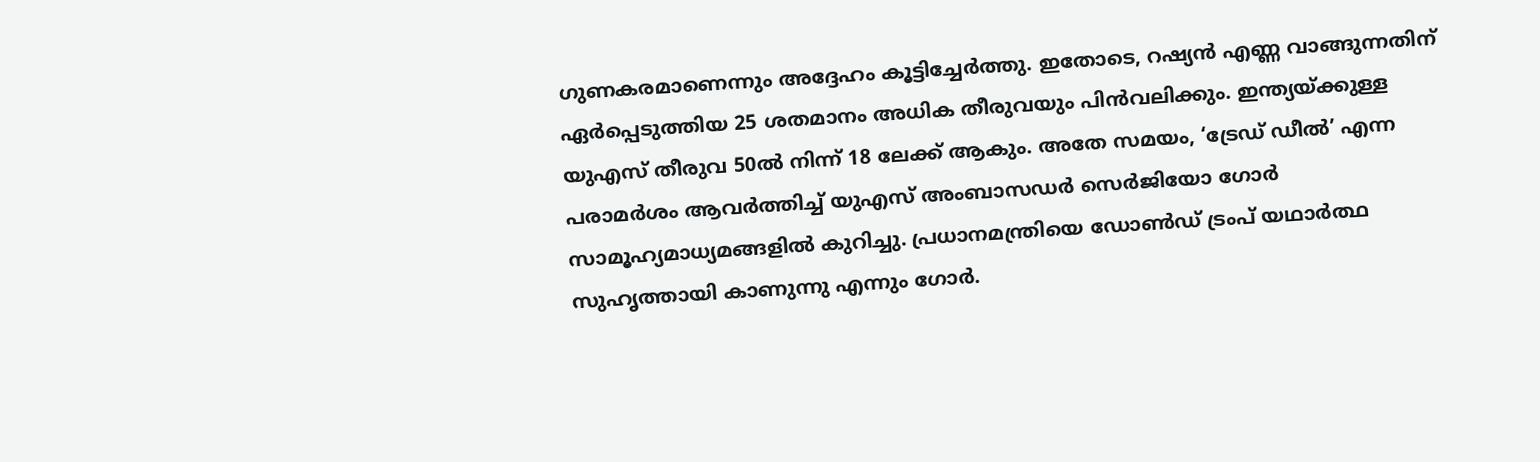ഗുണകരമാണെന്നും അദ്ദേഹം കൂട്ടിച്ചേർത്തു. ഇതോടെ, റഷ്യൻ എണ്ണ വാങ്ങുന്നതിന് ഏർപ്പെടുത്തിയ 25 ശതമാനം അധിക തീരുവയും പിൻവലിക്കും. ഇന്ത്യയ്ക്കുള്ള യുഎസ് തീരുവ 50ൽ നിന്ന് 18 ലേക്ക് ആകും. അതേ സമയം, ‘ട്രേഡ് ഡീൽ’ എന്ന പരാമർശം ആവർത്തിച്ച് യുഎസ് അംബാസഡർ സെർജിയോ ഗോ‍ർ സാമൂഹ്യമാധ്യമങ്ങളിൽ കുറിച്ചു. പ്രധാനമന്ത്രിയെ ഡോൺഡ് ട്രംപ് യഥാർത്ഥ സുഹൃത്തായി കാണുന്നു എന്നും ഗോർ.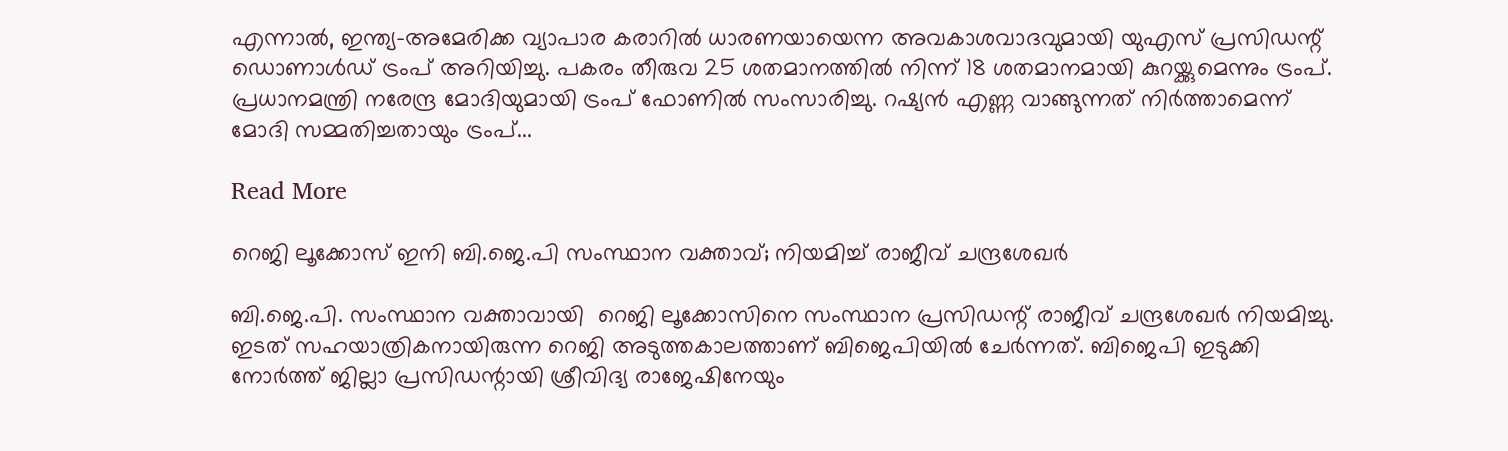എന്നാൽ, ഇന്ത്യ-അമേരിക്ക വ്യാപാര കരാറിൽ ധാരണയായെന്ന അവകാശവാദവുമായി യുഎസ് പ്രസിഡന്റ് ഡൊണാൾഡ് ട്രംപ് അറിയിച്ചു. പകരം തീരുവ 25 ശതമാനത്തിൽ നിന്ന് 18 ശതമാനമായി കുറയ്ക്കുമെന്നും ട്രംപ്. പ്രധാനമന്ത്രി നരേന്ദ്ര മോദിയുമായി ട്രംപ് ഫോണിൽ സംസാരിച്ചു. റഷ്യൻ എണ്ണ വാങ്ങുന്നത് നിർത്താമെന്ന് മോദി സമ്മതിച്ചതായും ട്രംപ്...

Read More

റെജി ലൂക്കോസ് ഇനി ബി.ജെ.പി സംസ്ഥാന വക്താവ്; നിയമിച്ച് രാജീവ് ചന്ദ്രശേഖർ

ബി.ജെ.പി. സംസ്ഥാന വക്താവായി  റെജി ലൂക്കോസിനെ സംസ്ഥാന പ്രസിഡന്റ് രാജീവ് ചന്ദ്രശേഖർ നിയമിച്ചു. ഇടത് സഹയാത്രികനായിരുന്ന റെജി അടുത്തകാലത്താണ് ബിജെപിയിൽ ചേർന്നത്. ബിജെപി ഇടുക്കി നോർത്ത് ജില്ലാ പ്രസിഡന്റായി ശ്രീവിദ്യ രാജേഷിനേയും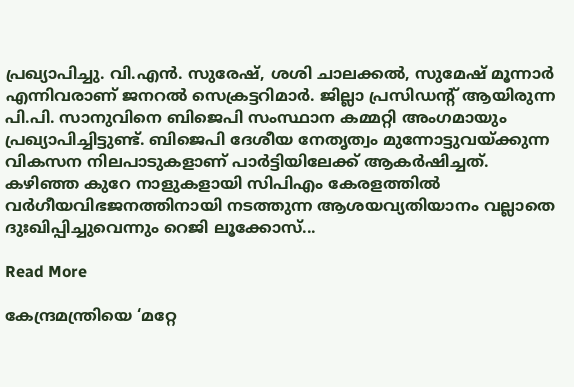പ്രഖ്യാപിച്ചു. വി.എൻ. സുരേഷ്, ശശി ചാലക്കൽ, സുമേഷ് മൂന്നാർ എന്നിവരാണ് ജനറൽ സെക്രട്ടറിമാർ. ജില്ലാ പ്രസിഡന്റ് ആയിരുന്ന പി.പി. സാനുവിനെ ബിജെപി സംസ്ഥാന കമ്മറ്റി അംഗമായും പ്രഖ്യാപിച്ചിട്ടുണ്ട്. ബിജെപി ദേശീയ നേതൃത്വം മുന്നോട്ടുവയ്ക്കുന്ന വികസന നിലപാടുകളാണ് പാർട്ടിയിലേക്ക് ആകർഷിച്ചത്. കഴിഞ്ഞ കുറേ നാളുകളായി സിപിഎം കേരളത്തിൽ വർഗീയവിഭജനത്തിനായി നടത്തുന്ന ആശയവ്യതിയാനം വല്ലാതെ ദുഃഖിപ്പിച്ചുവെന്നും റെജി ലൂക്കോസ്...

Read More

കേന്ദ്രമന്ത്രിയെ ‘മറ്റേ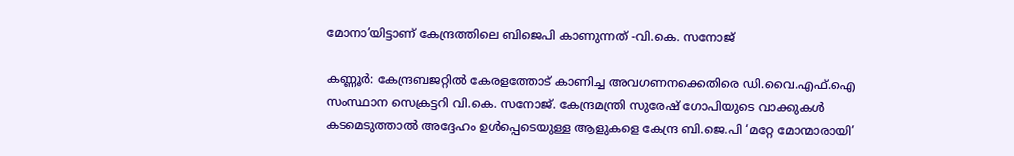മോനാ’യിട്ടാണ് കേന്ദ്രത്തിലെ ബിജെപി കാണുന്നത് -വി.കെ. സനോജ്

കണ്ണൂർ: കേന്ദ്രബജറ്റിൽ കേരളത്തോട് കാണിച്ച അവഗണനക്കെതിരെ ഡി.വൈ.എഫ്.ഐ സംസ്ഥാന സെക്രട്ടറി വി.കെ. സനോജ്. കേന്ദ്രമന്ത്രി സുരേഷ് ഗോപിയുടെ വാക്കുകൾ കടമെടുത്താൽ അദ്ദേഹം ഉൾപ്പെടെയുള്ള ആളുകളെ കേന്ദ്ര ബി.ജെ.പി ‘മറ്റേ മോന്മാരായി’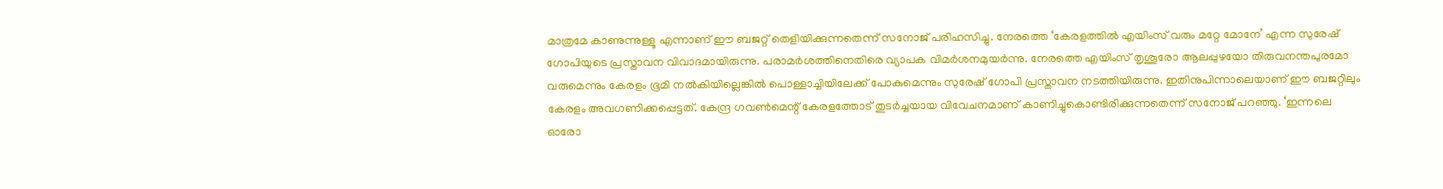മാത്രമേ കാണുന്നുള്ളൂ എന്നാണ് ഈ ബജറ്റ് തെളിയിക്കുന്നതെന്ന് സനോജ് പരിഹസിച്ചു. നേരത്തെ ‘കേരളത്തിൽ എയിംസ് വരും മറ്റേ മോനേ’ എന്ന സുരേഷ് ഗോപിയുടെ പ്രസ്താവന വിവാദമായിരുന്നു. പരാമർശത്തിനെതിരെ വ്യാപക വിമർശനമുയർന്നു. നേരത്തെ എയിംസ് തൃശൂരോ ആലപ്പുഴയോ തിരുവനന്തപുരമോ വരുമെന്നും കേരളം ഭൂമി നൽകിയില്ലെങ്കിൽ പൊള്ളാച്ചിയിലേക്ക് പോകുമെന്നും സുരേഷ് ഗോപി പ്രസ്താവന നടത്തിയിരുന്നു. ഇതിനുപിന്നാലെയാണ് ഈ ബജറ്റിലും കേരളം അവഗണിക്കപ്പെട്ടത്. കേന്ദ്ര ഗവൺമെന്റ് കേരളത്തോട് തുടർച്ചയായ വിവേചനമാണ് കാണിച്ചുകൊണ്ടിരിക്കുന്നതെന്ന് സനോജ് പറഞ്ഞു. ‘ഇന്നലെ ഓരോ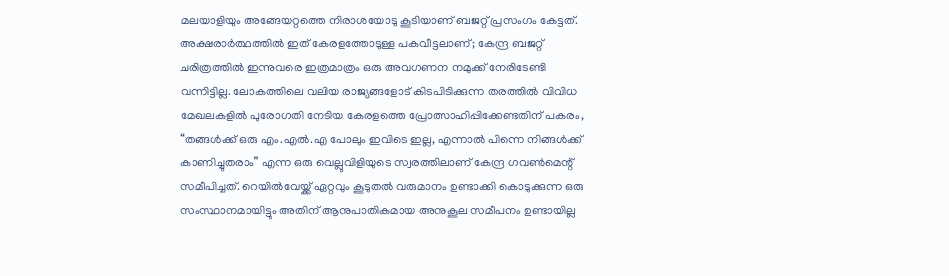മലയാളിയും അങ്ങേയറ്റത്തെ നിരാശയോടു കൂടിയാണ് ബജറ്റ് പ്രസംഗം കേട്ടത്. അക്ഷരാർത്ഥത്തിൽ ഇത് കേരളത്തോടുള്ള പകവീട്ടലാണ്; കേന്ദ്ര ബജറ്റ് ചരിത്രത്തിൽ ഇന്നുവരെ ഇത്രമാത്രം ഒരു അവഗണന നമുക്ക് നേരിടേണ്ടി വന്നിട്ടില്ല. ലോകത്തിലെ വലിയ രാജ്യങ്ങളോട് കിടപിടിക്കുന്ന തരത്തിൽ വിവിധ മേഖലകളിൽ പുരോഗതി നേടിയ കേരളത്തെ പ്രോത്സാഹിപ്പിക്കേണ്ടതിന് പകരം, “തങ്ങൾക്ക് ഒരു എം.എൽ.എ പോലും ഇവിടെ ഇല്ല, എന്നാൽ പിന്നെ നിങ്ങൾക്ക് കാണിച്ചുതരാം” എന്ന ഒരു വെല്ലുവിളിയുടെ സ്വരത്തിലാണ് കേന്ദ്ര ഗവൺമെന്റ് സമീപിച്ചത്. റെയിൽവേയ്ക്ക് ഏറ്റവും കൂടുതൽ വരുമാനം ഉണ്ടാക്കി കൊടുക്കുന്ന ഒരു സംസ്ഥാനമായിട്ടും അതിന് ആനുപാതികമായ അനുകൂല സമീപനം ഉണ്ടായില്ല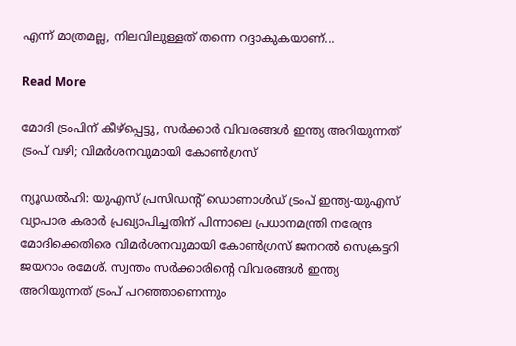എന്ന് മാത്രമല്ല, നിലവിലുള്ളത് തന്നെ റദ്ദാകുകയാണ്...

Read More

മോദി ട്രംപിന് കീഴ്പ്പെട്ടു, സർക്കാർ വിവരങ്ങൾ ഇന്ത്യ അറിയുന്നത് ട്രംപ് വഴി; വിമർശനവുമായി കോൺഗ്രസ്

ന്യൂഡൽഹി: യുഎസ് പ്രസിഡന്റ് ഡൊണാൾഡ് ട്രംപ് ഇന്ത്യ-യുഎസ് വ്യാപാര കരാർ പ്രഖ്യാപിച്ചതിന് പിന്നാലെ പ്രധാനമന്ത്രി നരേന്ദ്ര മോദിക്കെതിരെ വിമർശനവുമായി കോൺഗ്രസ് ജനറൽ സെക്രട്ടറി ജയറാം രമേശ്. സ്വന്തം സർക്കാരിന്റെ വിവരങ്ങൾ ഇന്ത്യ അറിയുന്നത് ട്രംപ് പറഞ്ഞാണെന്നും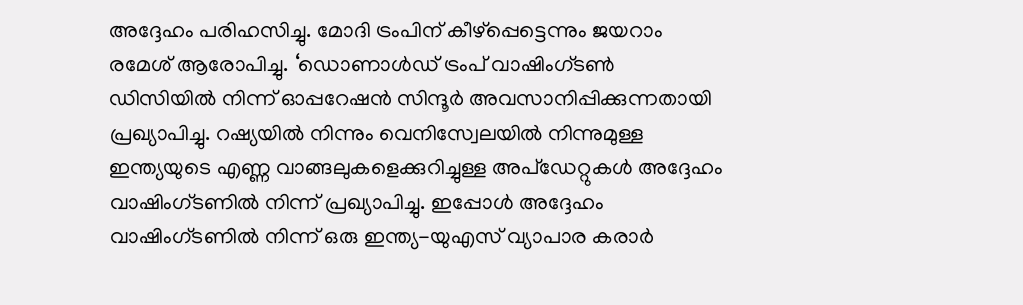അദ്ദേഹം പരിഹസിച്ചു. മോദി ട്രംപിന് കീഴ്പ്പെട്ടെന്നും ജയറാം രമേശ് ആരോപിച്ചു. ‘ഡൊണാൾഡ് ട്രംപ് വാഷിംഗ്ടൺ ഡിസിയിൽ നിന്ന് ഓപ്പറേഷൻ സിന്ദൂർ അവസാനിപ്പിക്കുന്നതായി പ്രഖ്യാപിച്ചു. റഷ്യയിൽ നിന്നും വെനിസ്വേലയിൽ നിന്നുമുള്ള ഇന്ത്യയുടെ എണ്ണ വാങ്ങലുകളെക്കുറിച്ചുള്ള അപ്‌ഡേറ്റുകൾ അദ്ദേഹം വാഷിംഗ്ടണിൽ നിന്ന് പ്രഖ്യാപിച്ചു. ഇപ്പോൾ അദ്ദേഹം വാഷിംഗ്ടണിൽ നിന്ന് ഒരു ഇന്ത്യ-യുഎസ് വ്യാപാര കരാർ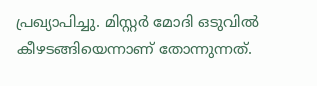പ്രഖ്യാപിച്ചു. മിസ്റ്റർ മോദി ഒടുവിൽ കീഴടങ്ങിയെന്നാണ് തോന്നുന്നത്.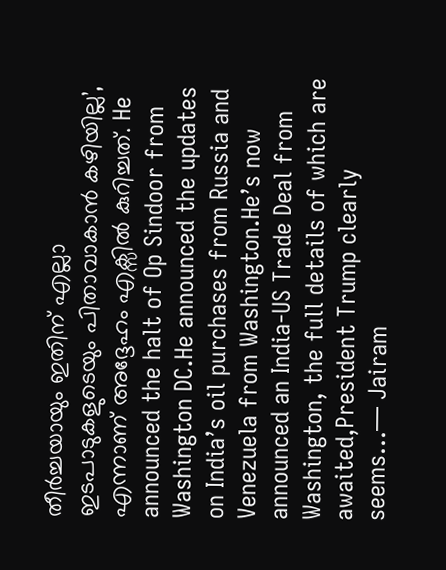തീർച്ചയായും ഇതിന് എല്ലാ ഇടപാടുകളുടെയും പിതാവാകാൻ കഴിയില്ല’, എന്നാണ് അദ്ദേഹം എക്സിൽ കുറിച്ചത്. He announced the halt of Op Sindoor from Washington DC.He announced the updates on India’s oil purchases from Russia and Venezuela from Washington.He’s now announced an India-US Trade Deal from Washington, the full details of which are awaited,President Trump clearly seems…— Jairam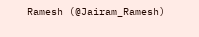Ramesh (@Jairam_Ramesh)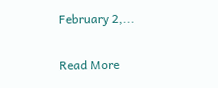February 2,...

Read More